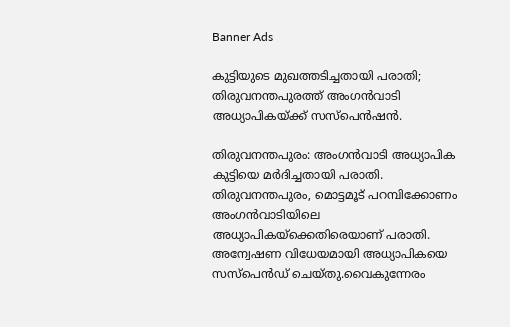Banner Ads

കുട്ടിയുടെ മുഖത്തടിച്ചതായി പരാതി; തിരുവനന്തപുരത്ത് അംഗൻവാടി അധ്യാപികയ്ക്ക് സസ്‌പെൻഷൻ.

തിരുവനന്തപുരം: അംഗൻവാടി അധ്യാപിക കുട്ടിയെ മർദിച്ചതായി പരാതി. തിരുവനന്തപുരം, മൊട്ടമൂട് പറമ്പിക്കോണം അംഗൻവാടിയിലെ അധ്യാപികയ്ക്കെതിരെയാണ് പരാതി. അന്വേഷണ വിധേയമായി അധ്യാപികയെ സസ്പെൻഡ് ചെയ്തു.വൈകുന്നേരം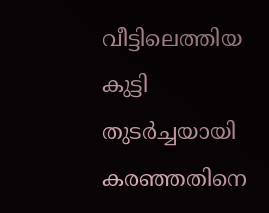വീട്ടിലെത്തിയ കുട്ടി തുടർച്ചയായി കരഞ്ഞതിനെ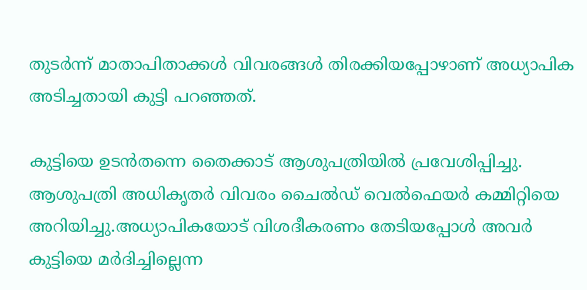തുടർന്ന് മാതാപിതാക്കൾ വിവരങ്ങൾ തിരക്കിയപ്പോഴാണ് അധ്യാപിക അടിച്ചതായി കുട്ടി പറഞ്ഞത്.

കുട്ടിയെ ഉടൻതന്നെ തൈക്കാട് ആശുപത്രിയിൽ പ്രവേശിപ്പിച്ചു. ആശുപത്രി അധികൃതർ വിവരം ചൈൽഡ് വെൽഫെയർ കമ്മിറ്റിയെ അറിയിച്ചു.അധ്യാപികയോട് വിശദീകരണം തേടിയപ്പോൾ അവർ കുട്ടിയെ മർദിച്ചില്ലെന്ന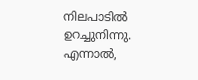നിലപാടിൽ ഉറച്ചുനിന്നു. എന്നാൽ,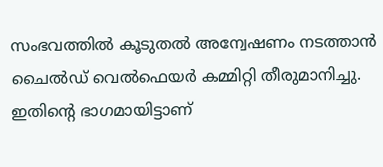സംഭവത്തിൽ കൂടുതൽ അന്വേഷണം നടത്താൻ ചൈൽഡ് വെൽഫെയർ കമ്മിറ്റി തീരുമാനിച്ചു. ഇതിൻ്റെ ഭാഗമായിട്ടാണ്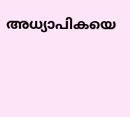അധ്യാപികയെ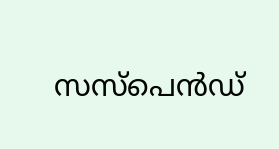സസ്പെൻഡ്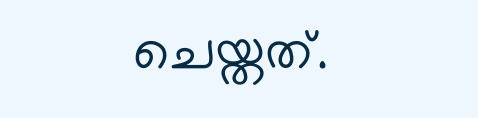ചെയ്തത്.